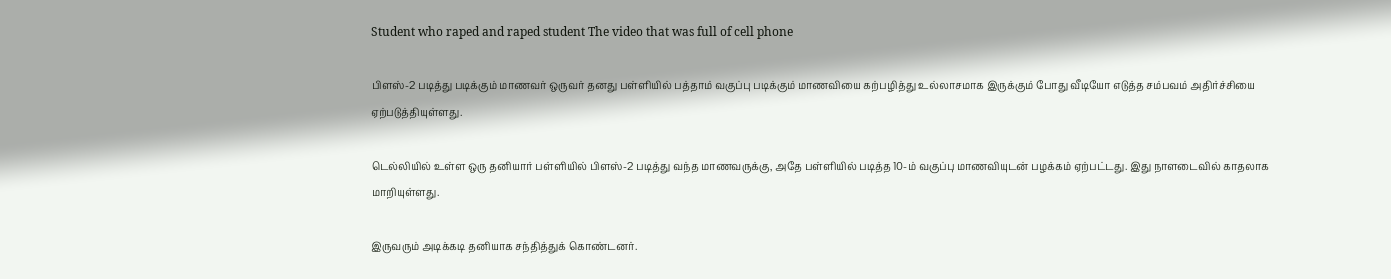Student who raped and raped student The video that was full of cell phone

பிளஸ்-2 படித்து படிக்கும் மாணவர் ஒருவர் தனது பள்ளியில் பத்தாம் வகுப்பு படிக்கும் மாணவியை கற்பழித்து உல்லாசமாக இருக்கும் போது வீடியோ எடுத்த சம்பவம் அதிர்ச்சியை ஏற்படுத்தியுள்ளது.

டெல்லியில் உள்ள ஒரு தனியார் பள்ளியில் பிளஸ்-2 படித்து வந்த மாணவருக்கு, அதே பள்ளியில் படித்த 10-ம் வகுப்பு மாணவியுடன் பழக்கம் ஏற்பட்டது. இது நாளடைவில் காதலாக மாறியுள்ளது.

இருவரும் அடிக்கடி தனியாக சந்தித்துக் கொண்டனர்.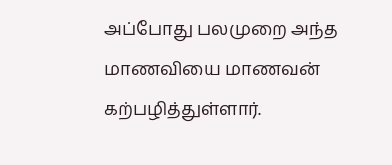அப்போது பலமுறை அந்த மாணவியை மாணவன் கற்பழித்துள்ளார்.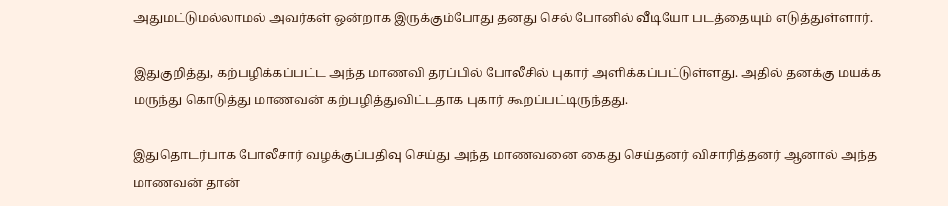அதுமட்டுமல்லாமல் அவர்கள் ஒன்றாக இருக்கும்போது தனது செல் போனில் வீடியோ படத்தையும் எடுத்துள்ளார்.

இதுகுறித்து, கற்பழிக்கப்பட்ட அந்த மாணவி தரப்பில் போலீசில் புகார் அளிக்கப்பட்டுள்ளது. அதில் தனக்கு மயக்க மருந்து கொடுத்து மாணவன் கற்பழித்துவிட்டதாக புகார் கூறப்பட்டிருந்தது.

இதுதொடர்பாக போலீசார் வழக்குப்பதிவு செய்து அந்த மாணவனை கைது செய்தனர் விசாரித்தனர் ஆனால் அந்த மாணவன் தான்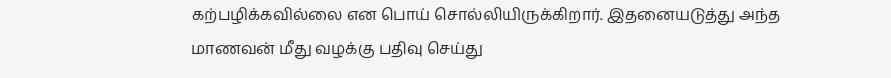கற்பழிக்கவில்லை என பொய் சொல்லியிருக்கிறார். இதனையடுத்து அந்த மாணவன் மீது வழக்கு பதிவு செய்து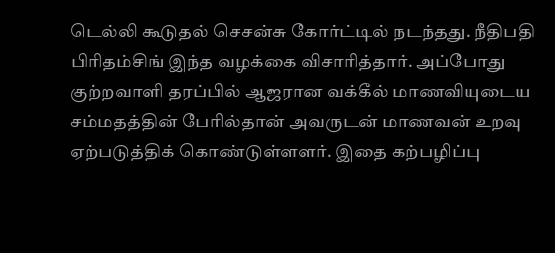டெல்லி கூடுதல் செசன்சு கோர்ட்டில் நடந்தது. நீதிபதி பிரிதம்சிங் இந்த வழக்கை விசாரித்தார். அப்போது குற்றவாளி தரப்பில் ஆஜரான வக்கீல் மாணவியுடைய சம்மதத்தின் பேரில்தான் அவருடன் மாணவன் உறவு ஏற்படுத்திக் கொண்டுள்ளளர். இதை கற்பழிப்பு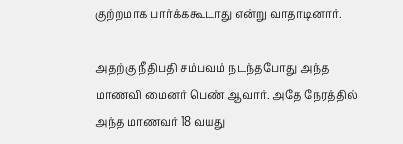குற்றமாக பார்க்ககூடாது என்று வாதாடினார்.

அதற்கு நீதிபதி சம்பவம் நடந்தபோது அந்த மாணவி மைனர் பெண் ஆவார். அதே நேரத்தில் அந்த மாணவர் 18 வயது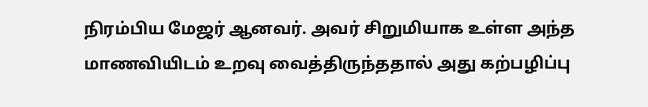நிரம்பிய மேஜர் ஆனவர். அவர் சிறுமியாக உள்ள அந்த மாணவியிடம் உறவு வைத்திருந்ததால் அது கற்பழிப்பு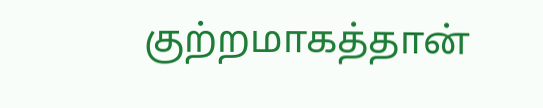குற்றமாகத்தான்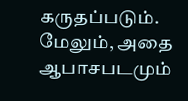கருதப்படும். மேலும், அதை ஆபாசபடமும்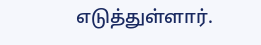எடுத்துள்ளார்.